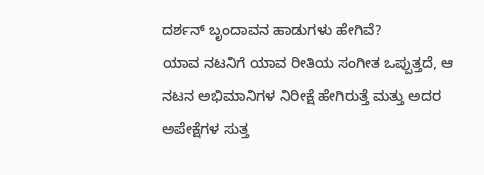ದರ್ಶನ್ ಬೃಂದಾವನ ಹಾಡುಗಳು ಹೇಗಿವೆ?
ಯಾವ ನಟನಿಗೆ ಯಾವ ರೀತಿಯ ಸಂಗೀತ ಒಪ್ಪುತ್ತದೆ, ಆ ನಟನ ಅಭಿಮಾನಿಗಳ ನಿರೀಕ್ಷೆ ಹೇಗಿರುತ್ತೆ ಮತ್ತು ಅದರ ಅಪೇಕ್ಷೆಗಳ ಸುತ್ತ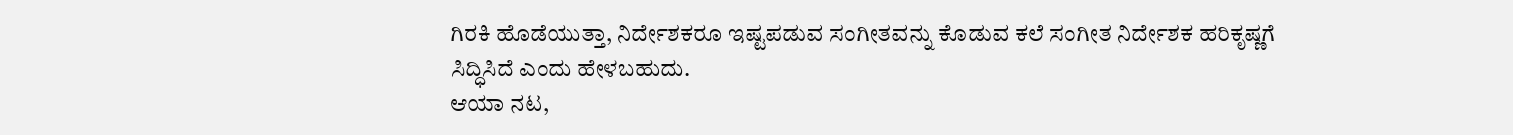ಗಿರಕಿ ಹೊಡೆಯುತ್ತಾ, ನಿರ್ದೇಶಕರೂ ಇಷ್ಟಪಡುವ ಸಂಗೀತವನ್ನು ಕೊಡುವ ಕಲೆ ಸಂಗೀತ ನಿರ್ದೇಶಕ ಹರಿಕೃಷ್ಣಗೆ ಸಿದ್ಧಿಸಿದೆ ಎಂದು ಹೇಳಬಹುದು.
ಆಯಾ ನಟ,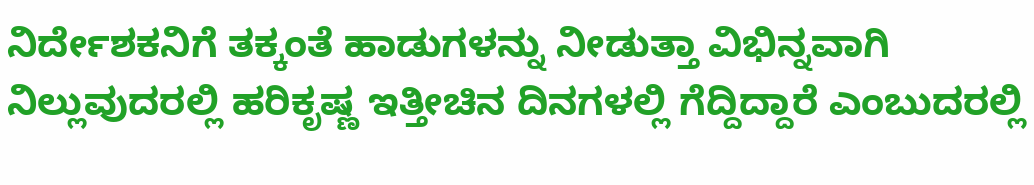ನಿರ್ದೇಶಕನಿಗೆ ತಕ್ಕಂತೆ ಹಾಡುಗಳನ್ನು ನೀಡುತ್ತಾ ವಿಭಿನ್ನವಾಗಿ ನಿಲ್ಲುವುದರಲ್ಲಿ ಹರಿಕೃಷ್ಣ ಇತ್ತೀಚಿನ ದಿನಗಳಲ್ಲಿ ಗೆದ್ದಿದ್ದಾರೆ ಎಂಬುದರಲ್ಲಿ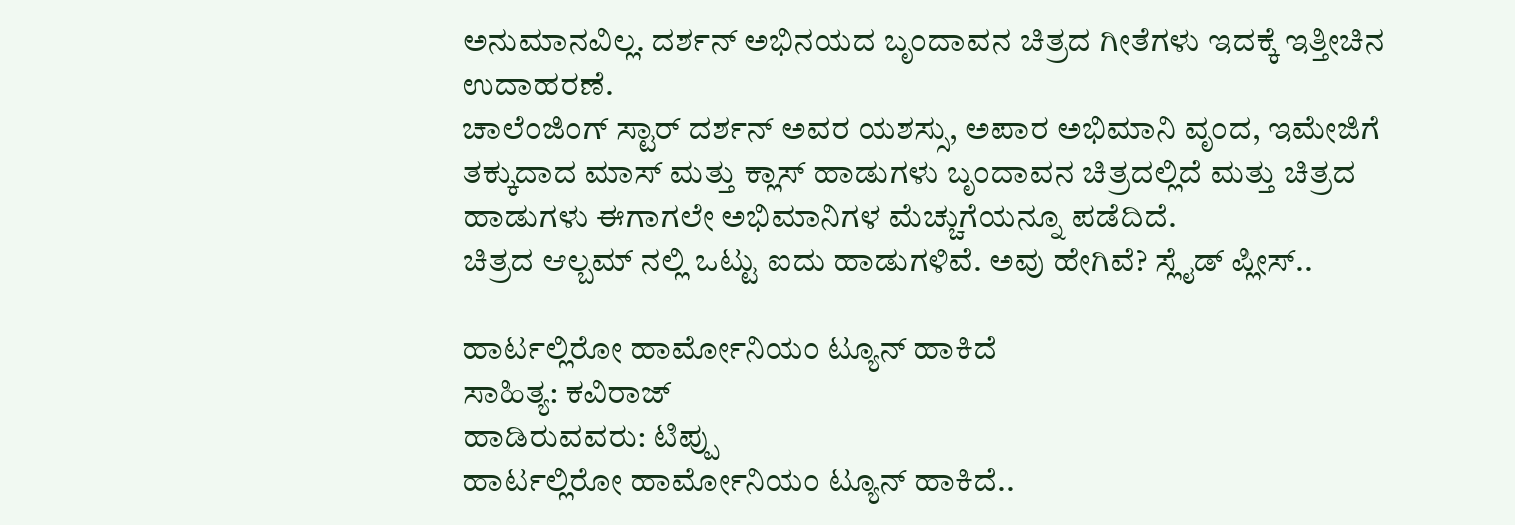ಅನುಮಾನವಿಲ್ಲ. ದರ್ಶನ್ ಅಭಿನಯದ ಬೃಂದಾವನ ಚಿತ್ರದ ಗೀತೆಗಳು ಇದಕ್ಕೆ ಇತ್ತೀಚಿನ ಉದಾಹರಣೆ.
ಚಾಲೆಂಜಿಂಗ್ ಸ್ಟಾರ್ ದರ್ಶನ್ ಅವರ ಯಶಸ್ಸು, ಅಪಾರ ಅಭಿಮಾನಿ ವೃಂದ, ಇಮೇಜಿಗೆ ತಕ್ಕುದಾದ ಮಾಸ್ ಮತ್ತು ಕ್ಲಾಸ್ ಹಾಡುಗಳು ಬೃಂದಾವನ ಚಿತ್ರದಲ್ಲಿದೆ ಮತ್ತು ಚಿತ್ರದ ಹಾಡುಗಳು ಈಗಾಗಲೇ ಅಭಿಮಾನಿಗಳ ಮೆಚ್ಚುಗೆಯನ್ನೂ ಪಡೆದಿದೆ.
ಚಿತ್ರದ ಆಲ್ಬಮ್ ನಲ್ಲಿ ಒಟ್ಟು ಐದು ಹಾಡುಗಳಿವೆ. ಅವು ಹೇಗಿವೆ? ಸ್ಲೈಡ್ ಪ್ಲೀಸ್..

ಹಾರ್ಟಲ್ಲಿರೋ ಹಾರ್ಮೋನಿಯಂ ಟ್ಯೂನ್ ಹಾಕಿದೆ
ಸಾಹಿತ್ಯ: ಕವಿರಾಜ್
ಹಾಡಿರುವವರು: ಟಿಪ್ಪು
ಹಾರ್ಟಲ್ಲಿರೋ ಹಾರ್ಮೋನಿಯಂ ಟ್ಯೂನ್ ಹಾಕಿದೆ..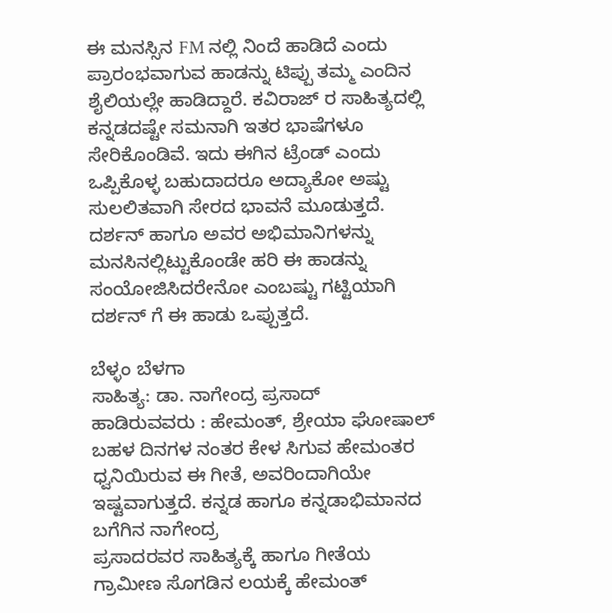ಈ ಮನಸ್ಸಿನ FM ನಲ್ಲಿ ನಿಂದೆ ಹಾಡಿದೆ ಎಂದು ಪ್ರಾರಂಭವಾಗುವ ಹಾಡನ್ನು ಟಿಪ್ಪು ತಮ್ಮ ಎಂದಿನ ಶೈಲಿಯಲ್ಲೇ ಹಾಡಿದ್ದಾರೆ. ಕವಿರಾಜ್ ರ ಸಾಹಿತ್ಯದಲ್ಲಿ ಕನ್ನಡದಷ್ಟೇ ಸಮನಾಗಿ ಇತರ ಭಾಷೆಗಳೂ ಸೇರಿಕೊಂಡಿವೆ. ಇದು ಈಗಿನ ಟ್ರೆಂಡ್ ಎಂದು ಒಪ್ಪಿಕೊಳ್ಳ ಬಹುದಾದರೂ ಅದ್ಯಾಕೋ ಅಷ್ಟು ಸುಲಲಿತವಾಗಿ ಸೇರದ ಭಾವನೆ ಮೂಡುತ್ತದೆ. ದರ್ಶನ್ ಹಾಗೂ ಅವರ ಅಭಿಮಾನಿಗಳನ್ನು ಮನಸಿನಲ್ಲಿಟ್ಟುಕೊಂಡೇ ಹರಿ ಈ ಹಾಡನ್ನು ಸಂಯೋಜಿಸಿದರೇನೋ ಎಂಬಷ್ಟು ಗಟ್ಟಿಯಾಗಿ ದರ್ಶನ್ ಗೆ ಈ ಹಾಡು ಒಪ್ಪುತ್ತದೆ.

ಬೆಳ್ಳಂ ಬೆಳಗಾ
ಸಾಹಿತ್ಯ: ಡಾ. ನಾಗೇಂದ್ರ ಪ್ರಸಾದ್
ಹಾಡಿರುವವರು : ಹೇಮಂತ್, ಶ್ರೇಯಾ ಘೋಷಾಲ್
ಬಹಳ ದಿನಗಳ ನಂತರ ಕೇಳ ಸಿಗುವ ಹೇಮಂತರ ಧ್ವನಿಯಿರುವ ಈ ಗೀತೆ, ಅವರಿಂದಾಗಿಯೇ ಇಷ್ಟವಾಗುತ್ತದೆ. ಕನ್ನಡ ಹಾಗೂ ಕನ್ನಡಾಭಿಮಾನದ ಬಗೆಗಿನ ನಾಗೇಂದ್ರ
ಪ್ರಸಾದರವರ ಸಾಹಿತ್ಯಕ್ಕೆ ಹಾಗೂ ಗೀತೆಯ ಗ್ರಾಮೀಣ ಸೊಗಡಿನ ಲಯಕ್ಕೆ ಹೇಮಂತ್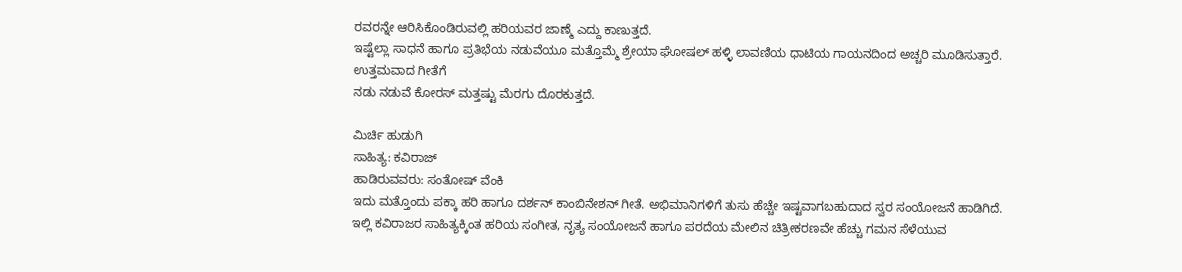ರವರನ್ನೇ ಆರಿಸಿಕೊಂಡಿರುವಲ್ಲಿ ಹರಿಯವರ ಜಾಣ್ಮೆ ಎದ್ದು ಕಾಣುತ್ತದೆ.
ಇಷ್ಟೆಲ್ಲಾ ಸಾಧನೆ ಹಾಗೂ ಪ್ರತಿಭೆಯ ನಡುವೆಯೂ ಮತ್ತೊಮ್ಮೆ ಶ್ರೇಯಾ ಘೋಷಲ್ ಹಳ್ಳಿ ಲಾವಣಿಯ ಧಾಟಿಯ ಗಾಯನದಿಂದ ಅಚ್ಚರಿ ಮೂಡಿಸುತ್ತಾರೆ. ಉತ್ತಮವಾದ ಗೀತೆಗೆ
ನಡು ನಡುವೆ ಕೋರಸ್ ಮತ್ತಷ್ಟು ಮೆರಗು ದೊರಕುತ್ತದೆ.

ಮಿರ್ಚಿ ಹುಡುಗಿ
ಸಾಹಿತ್ಯ: ಕವಿರಾಜ್
ಹಾಡಿರುವವರು: ಸಂತೋಷ್ ವೆಂಕಿ
ಇದು ಮತ್ತೊಂದು ಪಕ್ಕಾ ಹರಿ ಹಾಗೂ ದರ್ಶನ್ ಕಾಂಬಿನೇಶನ್ ಗೀತೆ. ಅಭಿಮಾನಿಗಳಿಗೆ ತುಸು ಹೆಚ್ಚೇ ಇಷ್ಟವಾಗಬಹುದಾದ ಸ್ವರ ಸಂಯೋಜನೆ ಹಾಡಿಗಿದೆ.
ಇಲ್ಲಿ ಕವಿರಾಜರ ಸಾಹಿತ್ಯಕ್ಕಿಂತ ಹರಿಯ ಸಂಗೀತ, ನೃತ್ಯ ಸಂಯೋಜನೆ ಹಾಗೂ ಪರದೆಯ ಮೇಲಿನ ಚಿತ್ರೀಕರಣವೇ ಹೆಚ್ಚು ಗಮನ ಸೆಳೆಯುವ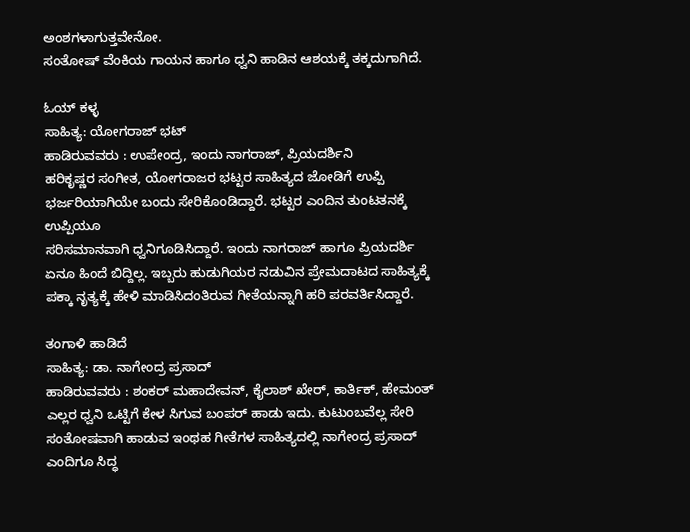ಅಂಶಗಳಾಗುತ್ತವೇನೋ.
ಸಂತೋಷ್ ವೆಂಕಿಯ ಗಾಯನ ಹಾಗೂ ಧ್ವನಿ ಹಾಡಿನ ಆಶಯಕ್ಕೆ ತಕ್ಕದುಗಾಗಿದೆ.

ಓಯ್ ಕಳ್ಳ
ಸಾಹಿತ್ಯ: ಯೋಗರಾಜ್ ಭಟ್
ಹಾಡಿರುವವರು : ಉಪೇಂದ್ರ, ಇಂದು ನಾಗರಾಜ್, ಪ್ರಿಯದರ್ಶಿನಿ
ಹರಿಕೃಷ್ಣರ ಸಂಗೀತ, ಯೋಗರಾಜರ ಭಟ್ಟರ ಸಾಹಿತ್ಯದ ಜೋಡಿಗೆ ಉಪ್ಪಿ ಭರ್ಜರಿಯಾಗಿಯೇ ಬಂದು ಸೇರಿಕೊಂಡಿದ್ದಾರೆ. ಭಟ್ಟರ ಎಂದಿನ ತುಂಟತನಕ್ಕೆ ಉಪ್ಪಿಯೂ
ಸರಿಸಮಾನವಾಗಿ ಧ್ವನಿಗೂಡಿಸಿದ್ದಾರೆ. ಇಂದು ನಾಗರಾಜ್ ಹಾಗೂ ಪ್ರಿಯದರ್ಶಿ ಏನೂ ಹಿಂದೆ ಬಿದ್ದಿಲ್ಲ. ಇಬ್ಬರು ಹುಡುಗಿಯರ ನಡುವಿನ ಪ್ರೇಮದಾಟದ ಸಾಹಿತ್ಯಕ್ಕೆ ಪಕ್ಕಾ ನೃತ್ಯಕ್ಕೆ ಹೇಳಿ ಮಾಡಿಸಿದಂತಿರುವ ಗೀತೆಯನ್ನಾಗಿ ಹರಿ ಪರವರ್ತಿಸಿದ್ದಾರೆ.

ತಂಗಾಳಿ ಹಾಡಿದೆ
ಸಾಹಿತ್ಯ: ಡಾ. ನಾಗೇಂದ್ರ ಪ್ರಸಾದ್
ಹಾಡಿರುವವರು : ಶಂಕರ್ ಮಹಾದೇವನ್, ಕೈಲಾಶ್ ಖೇರ್, ಕಾರ್ತಿಕ್, ಹೇಮಂತ್
ಎಲ್ಲರ ಧ್ವನಿ ಒಟ್ಟಿಗೆ ಕೇಳ ಸಿಗುವ ಬಂಪರ್ ಹಾಡು ಇದು. ಕುಟುಂಬವೆಲ್ಲ ಸೇರಿ ಸಂತೋಷವಾಗಿ ಹಾಡುವ ಇಂಥಹ ಗೀತೆಗಳ ಸಾಹಿತ್ಯದಲ್ಲಿ ನಾಗೇಂದ್ರ ಪ್ರಸಾದ್ ಎಂದಿಗೂ ಸಿದ್ಧ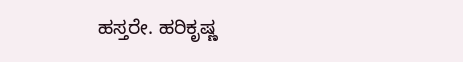ಹಸ್ತರೇ. ಹರಿಕೃಷ್ಣ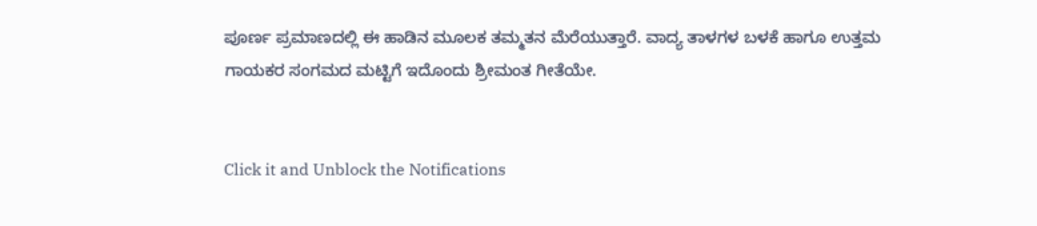ಪೂರ್ಣ ಪ್ರಮಾಣದಲ್ಲಿ ಈ ಹಾಡಿನ ಮೂಲಕ ತಮ್ಮತನ ಮೆರೆಯುತ್ತಾರೆ. ವಾದ್ಯ ತಾಳಗಳ ಬಳಕೆ ಹಾಗೂ ಉತ್ತಮ ಗಾಯಕರ ಸಂಗಮದ ಮಟ್ಟಿಗೆ ಇದೊಂದು ಶ್ರೀಮಂತ ಗೀತೆಯೇ.


Click it and Unblock the Notifications